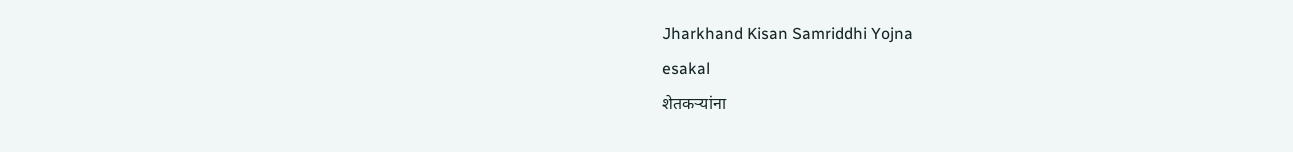Jharkhand Kisan Samriddhi Yojna
esakal
शेतकऱ्यांना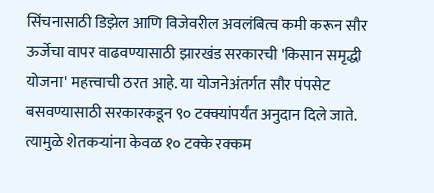सिंचनासाठी डिझेल आणि विजेवरील अवलंबित्व कमी करून सौर ऊर्जेचा वापर वाढवण्यासाठी झारखंड सरकारची 'किसान समृद्धी योजना' महत्त्वाची ठरत आहे. या योजनेअंतर्गत सौर पंपसेट बसवण्यासाठी सरकारकडून ९० टक्क्यांपर्यंत अनुदान दिले जाते. त्यामुळे शेतकऱ्यांना केवळ १० टक्के रक्कम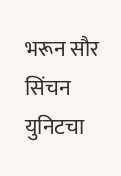भरून सौर सिंचन युनिटचा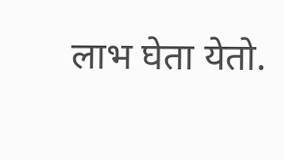लाभ घेता येतो.